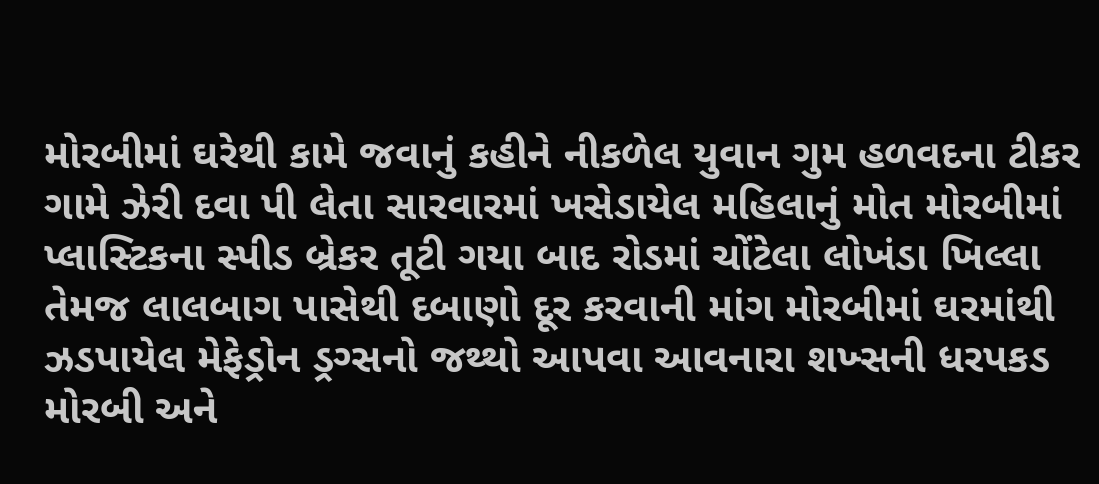મોરબીમાં ઘરેથી કામે જવાનું કહીને નીકળેલ યુવાન ગુમ હળવદના ટીકર ગામે ઝેરી દવા પી લેતા સારવારમાં ખસેડાયેલ મહિલાનું મોત મોરબીમાં પ્લાસ્ટિકના સ્પીડ બ્રેકર તૂટી ગયા બાદ રોડમાં ચોંટેલા લોખંડા ખિલ્લા તેમજ લાલબાગ પાસેથી દબાણો દૂર કરવાની માંગ મોરબીમાં ઘરમાંથી ઝડપાયેલ મેફેડ્રોન ડ્રગ્સનો જથ્થો આપવા આવનારા શખ્સની ધરપકડ મોરબી અને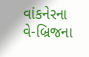વાંકનેરના વે-બ્રિજના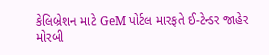કેલિબ્રેશન માટે GeM પોર્ટલ મારફતે ઈ-ટેન્ડર જાહેર મોરબી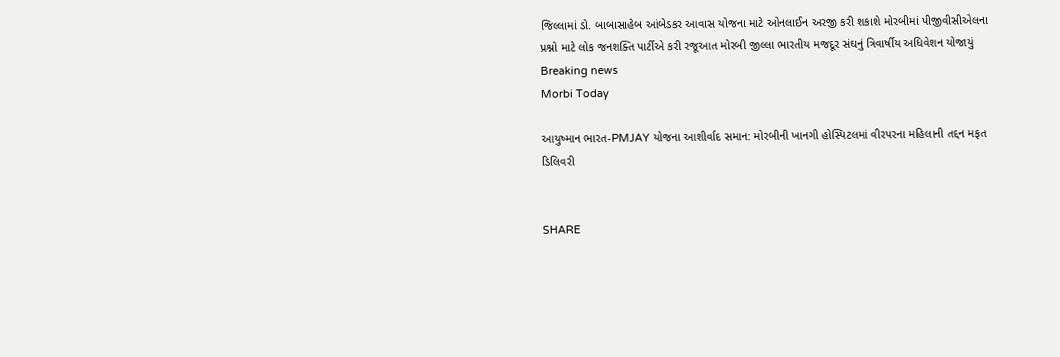જિલ્લામાં ડો. બાબાસાહેબ આંબેડકર આવાસ યોજના માટે ઓનલાઈન અરજી કરી શકાશે મોરબીમાં પીજીવીસીએલના પ્રશ્નો માટે લોક જનશક્તિ પાર્ટીએ કરી રજૂઆત મોરબી જીલ્લા ભારતીય મજદૂર સંઘનું ત્રિવાર્ષીય અધિવેશન યોજાયું
Breaking news
Morbi Today

આયુષ્માન ભારત-PMJAY યોજના આશીર્વાદ સમાન: મોરબીની ખાનગી હોસ્પિટલમાં વીરપરના મહિલાની તદ્દન મફત ડિલિવરી


SHARE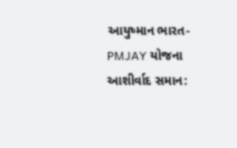આયુષ્માન ભારત-PMJAY યોજના આશીર્વાદ સમાન: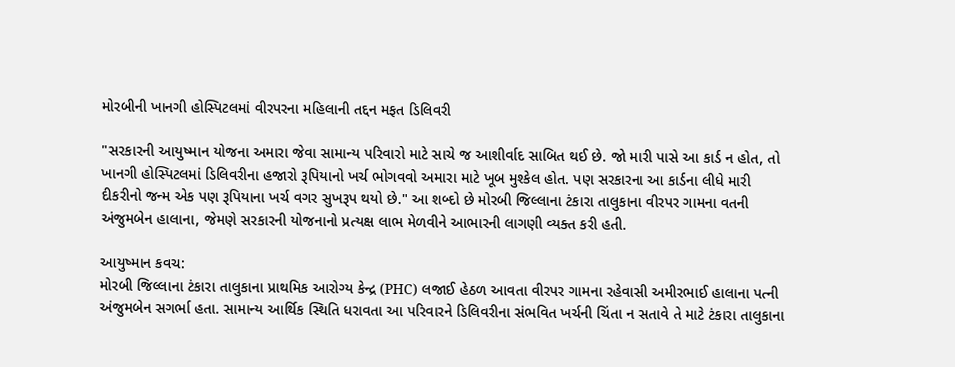મોરબીની ખાનગી હોસ્પિટલમાં વીરપરના મહિલાની તદ્દન મફત ડિલિવરી

"સરકારની આયુષ્માન યોજના અમારા જેવા સામાન્ય પરિવારો માટે સાચે જ આશીર્વાદ સાબિત થઈ છે. જો મારી પાસે આ કાર્ડ ન હોત, તો ખાનગી હોસ્પિટલમાં ડિલિવરીના હજારો રૂપિયાનો ખર્ચ ભોગવવો અમારા માટે ખૂબ મુશ્કેલ હોત. પણ સરકારના આ કાર્ડના લીધે મારી દીકરીનો જન્મ એક પણ રૂપિયાના ખર્ચ વગર સુખરૂપ થયો છે." આ શબ્દો છે મોરબી જિલ્લાના ટંકારા તાલુકાના વીરપર ગામના વતની અંજુમબેન હાલાના, જેમણે સરકારની યોજનાનો પ્રત્યક્ષ લાભ મેળવીને આભારની લાગણી વ્યક્ત કરી હતી.

આયુષ્માન કવચ:
મોરબી જિલ્લાના ટંકારા તાલુકાના પ્રાથમિક આરોગ્ય કેન્દ્ર (PHC) લજાઈ હેઠળ આવતા વીરપર ગામના રહેવાસી અમીરભાઈ હાલાના પત્ની અંજુમબેન સગર્ભા હતા. સામાન્ય આર્થિક સ્થિતિ ધરાવતા આ પરિવારને ડિલિવરીના સંભવિત ખર્ચની ચિંતા ન સતાવે તે માટે ટંકારા તાલુકાના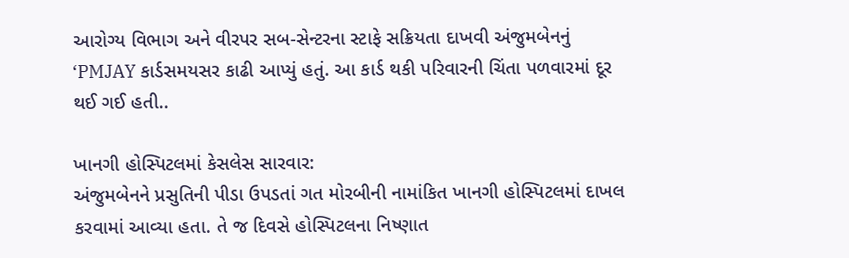આરોગ્ય વિભાગ અને વીરપર સબ-સેન્ટરના સ્ટાફે સક્રિયતા દાખવી અંજુમબેનનું ‘PMJAY કાર્ડસમયસર કાઢી આપ્યું હતું. આ કાર્ડ થકી પરિવારની ચિંતા પળવારમાં દૂર થઈ ગઈ હતી..

ખાનગી હોસ્પિટલમાં કેસલેસ સારવાર:
અંજુમબેનને પ્રસુતિની પીડા ઉપડતાં ગત મોરબીની નામાંકિત ખાનગી હોસ્પિટલમાં દાખલ કરવામાં આવ્યા હતા. તે જ દિવસે હોસ્પિટલના નિષ્ણાત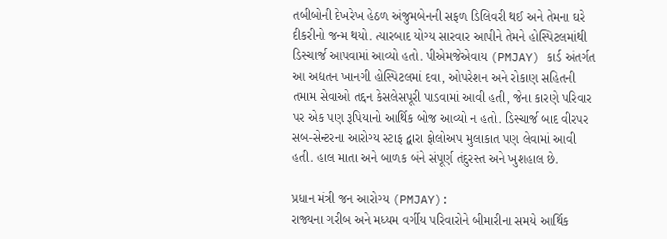તબીબોની દેખરેખ હેઠળ અંજુમબેનની સફળ ડિલિવરી થઈ અને તેમના ઘરે દીકરીનો જન્મ થયો. ત્યારબાદ યોગ્ય સારવાર આપીને તેમને હોસ્પિટલમાંથી ડિસ્ચાર્જ આપવામાં આવ્યો હતો. પીએમજેએવાય (PMJAY) કાર્ડ અંતર્ગત આ અદ્યતન ખાનગી હોસ્પિટલમાં દવા, ઓપરેશન અને રોકાણ સહિતની તમામ સેવાઓ તદ્દન કેસલેસપૂરી પાડવામાં આવી હતી, જેના કારણે પરિવાર પર એક પણ રૂપિયાનો આર્થિક બોજ આવ્યો ન હતો. ડિસ્ચાર્જ બાદ વીરપર સબ-સેન્ટરના આરોગ્ય સ્ટાફ દ્વારા ફોલોઅપ મુલાકાત પણ લેવામાં આવી હતી. હાલ માતા અને બાળક બંને સંપૂર્ણ તંદુરસ્ત અને ખુશહાલ છે.

પ્રધાન મંત્રી જન આરોગ્ય (PMJAY):
રાજ્યના ગરીબ અને મધ્યમ વર્ગીય પરિવારોને બીમારીના સમયે આર્થિક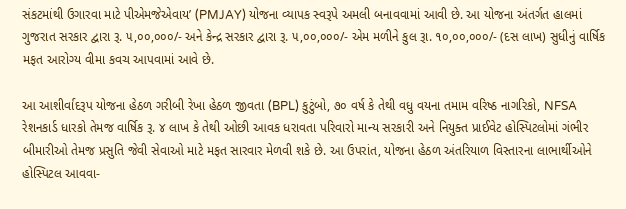સંકટમાંથી ઉગારવા માટે પીએમજેએવાય’ (PMJAY) યોજના વ્યાપક સ્વરૂપે અમલી બનાવવામાં આવી છે. આ યોજના અંતર્ગત હાલમાં ગુજરાત સરકાર દ્વારા રૂ. ૫,૦૦,૦૦૦/- અને કેન્દ્ર સરકાર દ્વારા રૂ. ૫,૦૦,૦૦૦/- એમ મળીને કુલ રૂા. ૧૦,૦૦,૦૦૦/- (દસ લાખ) સુધીનું વાર્ષિક મફત આરોગ્ય વીમા કવચ આપવામાં આવે છે.

આ આશીર્વાદરૂપ યોજના હેઠળ ગરીબી રેખા હેઠળ જીવતા (BPL) કુટુંબો, ૭૦ વર્ષ કે તેથી વધુ વયના તમામ વરિષ્ઠ નાગરિકો, NFSA રેશનકાર્ડ ધારકો તેમજ વાર્ષિક રૂ. ૪ લાખ કે તેથી ઓછી આવક ધરાવતા પરિવારો માન્ય સરકારી અને નિયુક્ત પ્રાઈવેટ હોસ્પિટલોમાં ગંભીર બીમારીઓ તેમજ પ્રસુતિ જેવી સેવાઓ માટે મફત સારવાર મેળવી શકે છે. આ ઉપરાંત, યોજના હેઠળ અંતરિયાળ વિસ્તારના લાભાર્થીઓને હોસ્પિટલ આવવા-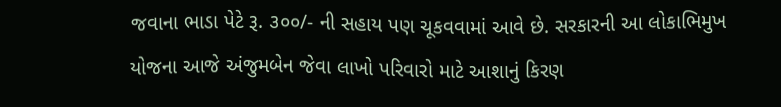જવાના ભાડા પેટે રૂ. ૩૦૦/- ની સહાય પણ ચૂકવવામાં આવે છે. સરકારની આ લોકાભિમુખ યોજના આજે અંજુમબેન જેવા લાખો પરિવારો માટે આશાનું કિરણ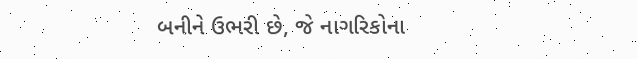બનીને ઉભરી છે, જે નાગરિકોના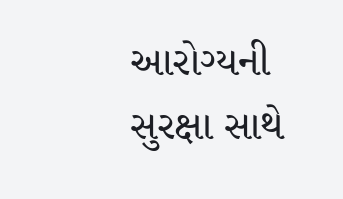આરોગ્યની સુરક્ષા સાથે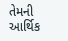તેમની  આર્થિક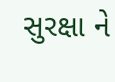સુરક્ષા ને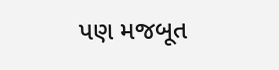પણ મજબૂત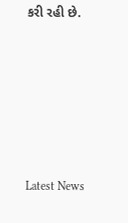કરી રહી છે.






Latest News